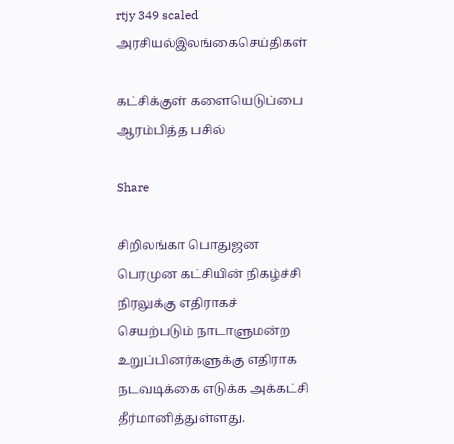rtjy 349 scaled
அரசியல்இலங்கைசெய்திகள்

கட்சிக்குள் களையெடுப்பை ஆரம்பித்த பசில்

Share

சிறிலங்கா பொதுஜன பெரமுன கட்சியின் நிகழ்ச்சி நிரலுக்கு எதிராகச் செயற்படும் நாடாளுமன்ற உறுப்பினர்களுக்கு எதிராக நடவடிக்கை எடுக்க அக்கட்சி தீர்மானித்துள்ளது.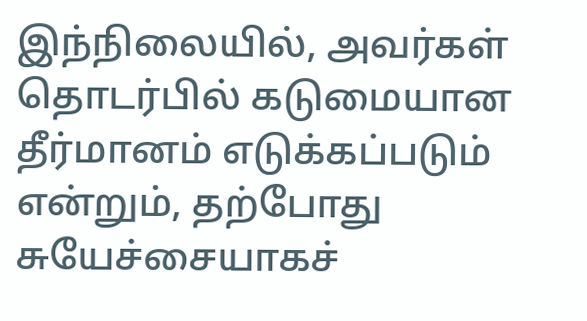இந்நிலையில், அவர்கள் தொடர்பில் கடுமையான தீர்மானம் எடுக்கப்படும் என்றும், தற்போது சுயேச்சையாகச்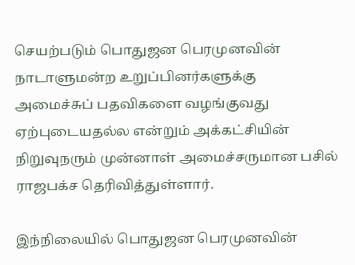செயற்படும் பொதுஜன பெரமுனவின் நாடாளுமன்ற உறுப்பினர்களுக்கு அமைச்சுப் பதவிகளை வழங்குவது ஏற்புடையதல்ல என்றும் அக்கட்சியின் நிறுவுநரும் முன்னாள் அமைச்சருமான பசில் ராஜபக்ச தெரிவித்துள்ளார்.

இந்நிலையில் பொதுஜன பெரமுனவின்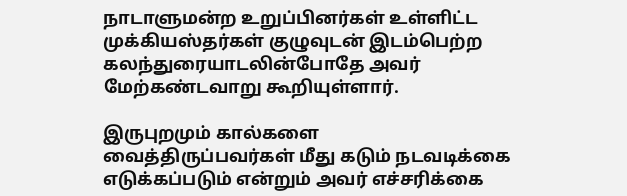நாடாளுமன்ற உறுப்பினர்கள் உள்ளிட்ட முக்கியஸ்தர்கள் குழுவுடன் இடம்பெற்ற கலந்துரையாடலின்போதே அவர் மேற்கண்டவாறு கூறியுள்ளார்.

இருபுறமும் கால்களை வைத்திருப்பவர்கள் மீது கடும் நடவடிக்கை எடுக்கப்படும் என்றும் அவர் எச்சரிக்கை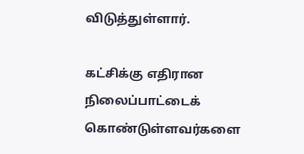விடுத்துள்ளார்.

கட்சிக்கு எதிரான நிலைப்பாட்டைக் கொண்டுள்ளவர்களை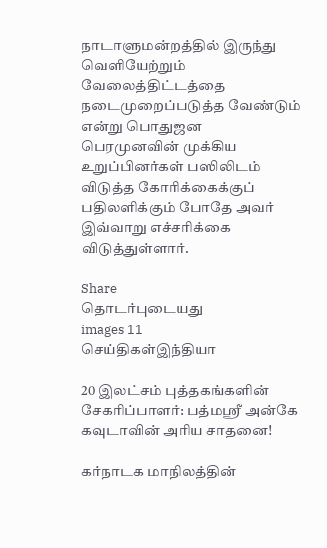நாடாளுமன்றத்தில் இருந்து வெளியேற்றும் வேலைத்திட்டத்தை நடைமுறைப்படுத்த வேண்டும் என்று பொதுஜன பெரமுனவின் முக்கிய உறுப்பினர்கள் பஸிலிடம் விடுத்த கோரிக்கைக்குப் பதிலளிக்கும் போதே அவர் இவ்வாறு எச்சரிக்கை விடுத்துள்ளார்.

Share
தொடர்புடையது
images 11
செய்திகள்இந்தியா

20 இலட்சம் புத்தகங்களின் சேகரிப்பாளர்: பத்மஸ்ரீ அன்கே கவுடாவின் அரிய சாதனை!

கர்நாடக மாநிலத்தின்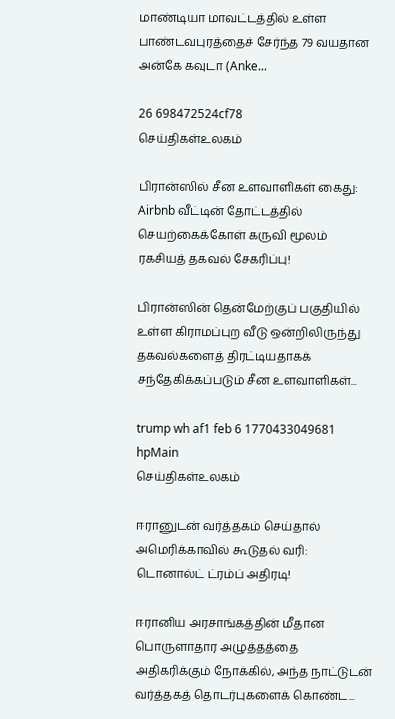மாண்டியா மாவட்டத்தில் உள்ள பாண்டவபுரத்தைச் சேர்ந்த 79 வயதான அன்கே கவுடா (Anke...

26 698472524cf78
செய்திகள்உலகம்

பிரான்ஸில் சீன உளவாளிகள் கைது: Airbnb வீட்டின் தோட்டத்தில் செயற்கைக்கோள் கருவி மூலம் ரகசியத் தகவல் சேகரிப்பு!

பிரான்ஸின் தென்மேற்குப் பகுதியில் உள்ள கிராமப்புற வீடு ஒன்றிலிருந்து தகவல்களைத் திரட்டியதாகக் சந்தேகிக்கப்படும் சீன உளவாளிகள்...

trump wh af1 feb 6 1770433049681 hpMain
செய்திகள்உலகம்

ஈரானுடன் வர்த்தகம் செய்தால் அமெரிக்காவில் கூடுதல் வரி: டொனால்ட் ட்ரம்ப் அதிரடி!

ஈரானிய அரசாங்கத்தின் மீதான பொருளாதார அழுத்தத்தை அதிகரிக்கும் நோக்கில், அந்த நாட்டுடன் வர்த்தகத் தொடர்புகளைக் கொண்ட...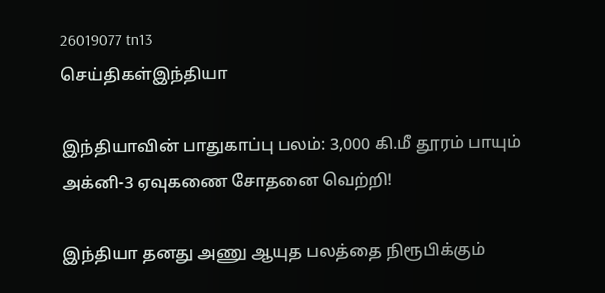26019077 tn13
செய்திகள்இந்தியா

இந்தியாவின் பாதுகாப்பு பலம்: 3,000 கி.மீ தூரம் பாயும் அக்னி-3 ஏவுகணை சோதனை வெற்றி!

இந்தியா தனது அணு ஆயுத பலத்தை நிரூபிக்கும்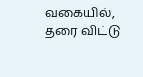வகையில், தரை விட்டு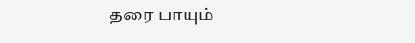தரை பாயும்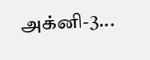அக்னி-3...